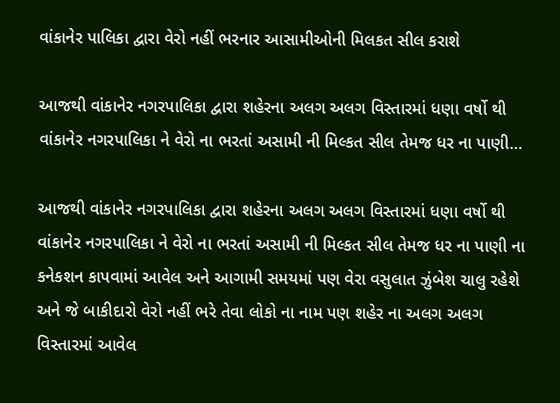વાંકાનેર પાલિકા દ્વારા વેરો નહીં ભરનાર આસામીઓની મિલકત સીલ કરાશે

આજથી વાંકાનેર નગરપાલિકા દ્વારા શહેરના અલગ અલગ વિસ્તારમાં ધણા વર્ષો થી વાંકાનેર નગરપાલિકા ને વેરો ના ભરતાં અસામી ની મિલ્કત સીલ તેમજ ધર ના પાણી…

આજથી વાંકાનેર નગરપાલિકા દ્વારા શહેરના અલગ અલગ વિસ્તારમાં ધણા વર્ષો થી વાંકાનેર નગરપાલિકા ને વેરો ના ભરતાં અસામી ની મિલ્કત સીલ તેમજ ધર ના પાણી ના કનેકશન કાપવામાં આવેલ અને આગામી સમયમાં પણ વેરા વસુલાત ઝુંબેશ ચાલુ રહેશે અને જે બાકીદારો વેરો નહીં ભરે તેવા લોકો ના નામ પણ શહેર ના અલગ અલગ વિસ્તારમાં આવેલ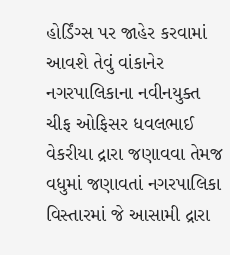હોર્ડિંગ્સ પર જાહેર કરવામાં આવશે તેવું વાંકાનેર નગરપાલિકાના નવીનયુક્ત ચીફ ઓફિસર ધવલભાઈ વેકરીયા દ્રારા જણાવવા તેમજ વધુમાં જણાવતાં નગરપાલિકા વિસ્તારમાં જે આસામી દ્રારા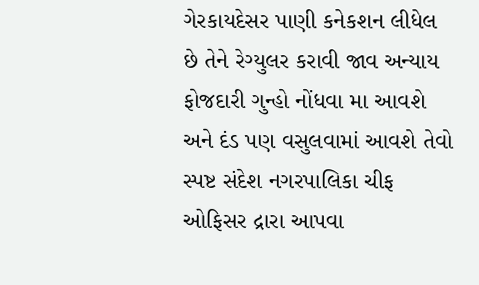ગેરકાયદેસર પાણી કનેકશન લીધેલ છે તેને રેગ્યુલર કરાવી જાવ અન્યાય ફોજદારી ગુન્હો નોંધવા મા આવશે અને દંડ પણ વસુલવામાં આવશે તેવો સ્પષ્ટ સંદેશ નગરપાલિકા ચીફ ઓફિસર દ્રારા આપવા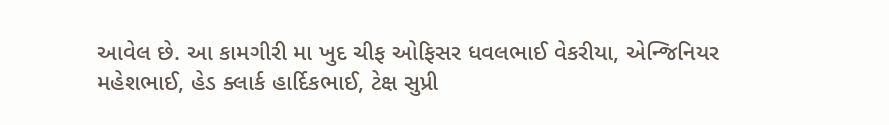આવેલ છે. આ કામગીરી મા ખુદ ચીફ ઓફિસર ધવલભાઈ વેકરીયા, એન્જિનિયર મહેશભાઈ, હેડ ક્લાર્ક હાર્દિકભાઈ, ટેક્ષ સુપ્રી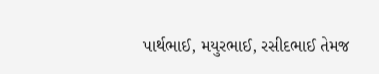પાર્થભાઈ, મયુરભાઈ, રસીદભાઈ તેમજ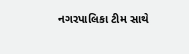નગરપાલિકા ટીમ સાથે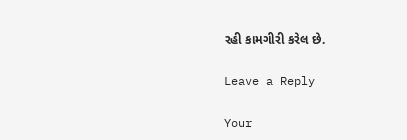રહી કામગીરી કરેલ છે.

Leave a Reply

Your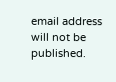email address will not be published.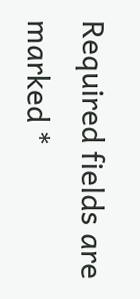Required fields are marked *